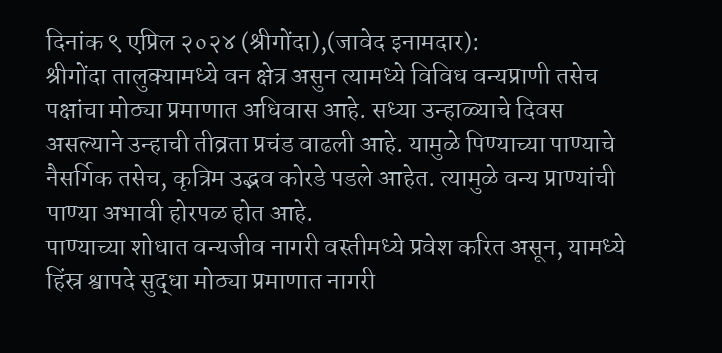दिनांक ९ एप्रिल २०२४ (श्रीगोंदा),(जावेद इनामदार):
श्रीगोंदा तालुक्यामध्ये वन क्षेत्र असुन त्यामध्ये विविध वन्यप्राणी तसेच पक्षांचा मोठ्या प्रमाणात अधिवास आहे. सध्या उन्हाळ्याचे दिवस असल्याने उन्हाची तीव्रता प्रचंड वाढली आहे. यामुळे पिण्याच्या पाण्याचे नैसर्गिक तसेच, कृत्रिम उद्भव कोरडे पडले आहेत. त्यामुळे वन्य प्राण्यांची पाण्या अभावी होरपळ होत आहे.
पाण्याच्या शोधात वन्यजीव नागरी वस्तीमध्ये प्रवेश करित असून, यामध्ये हिंस्र श्वापदे सुद्धा मोठ्या प्रमाणात नागरी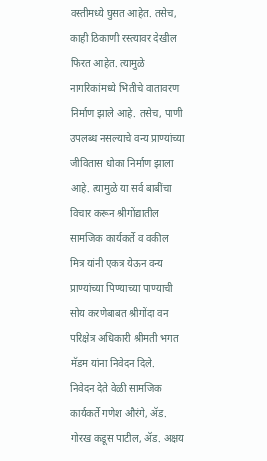वस्तीमध्ये घुसत आहेत. तसेच, काही ठिकाणी रस्त्यावर देखील फिरत आहेत. त्यामुळे नागरिकांमध्ये भितीचे वातावरण निर्माण झाले आहे. तसेच, पाणी उपलब्ध नसल्याचे वन्य प्राण्यांच्या जीवितास धोका निर्माण झाला आहे. त्यामुळे या सर्व बाबींचा विचार करून श्रीगोंद्यातील सामजिक कार्यकर्ते व वकील मित्र यांनी एकत्र येऊन वन्य प्राण्यांच्या पिण्याच्या पाण्याची सोय करणेबाबत श्रीगोंदा वन परिक्षेत्र अधिकारी श्रीमती भगत मॅडम यांना निवेदन दिले.
निवेदन देते वेळी सामजिक कार्यकर्ते गणेश औरंगे, ॲड. गोरख कडूस पाटील, ॲड. अक्षय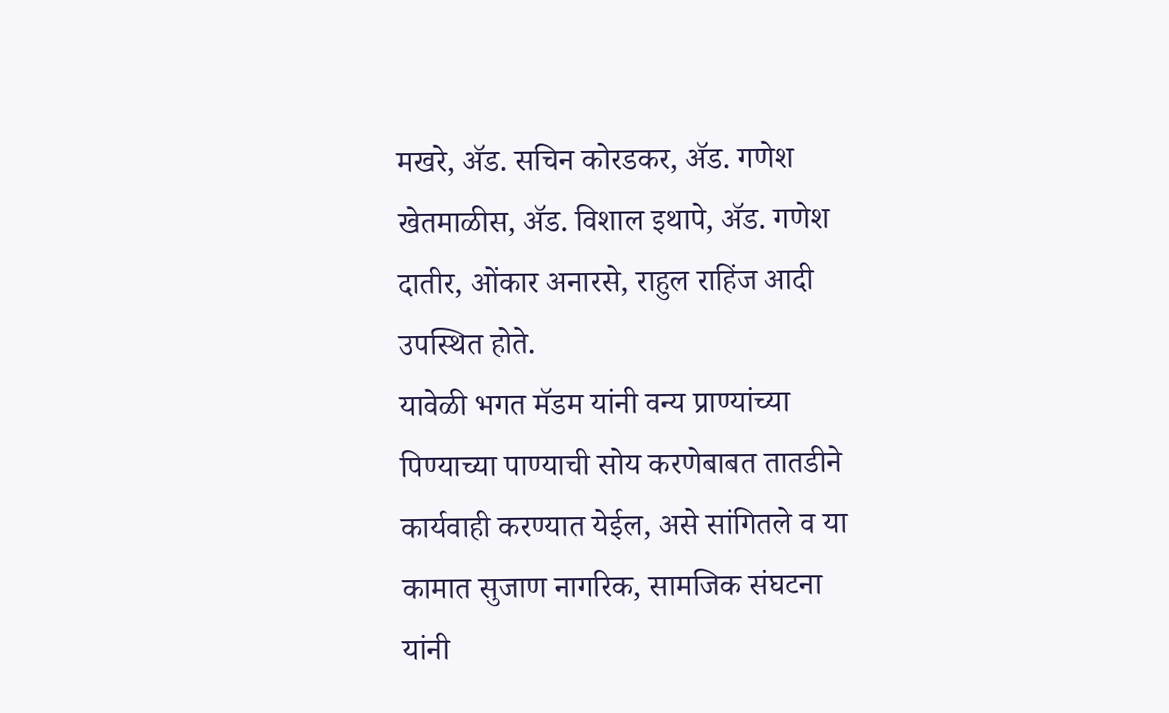मखरे, ॲड. सचिन कोरडकर, ॲड. गणेश खेतमाळीस, ॲड. विशाल इथापे, ॲड. गणेश दातीर, ओंकार अनारसे, राहुल राहिंज आदी उपस्थित होते.
यावेळी भगत मॅडम यांनी वन्य प्राण्यांच्या पिण्याच्या पाण्याची सोय करणेबाबत तातडीने कार्यवाही करण्यात येईल, असे सांगितले व या कामात सुजाण नागरिक, सामजिक संघटना यांनी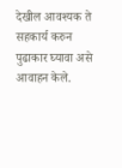देखील आवश्यक ते सहकार्य करुन पुढाकार घ्यावा असे आवाहन केले.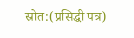स्रोत:(प्रसिद्धी पत्र)